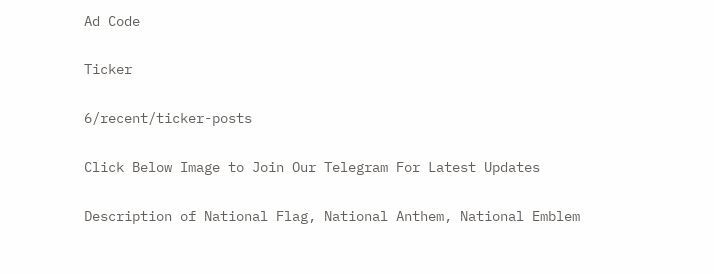Ad Code

Ticker

6/recent/ticker-posts

Click Below Image to Join Our Telegram For Latest Updates

Description of National Flag, National Anthem, National Emblem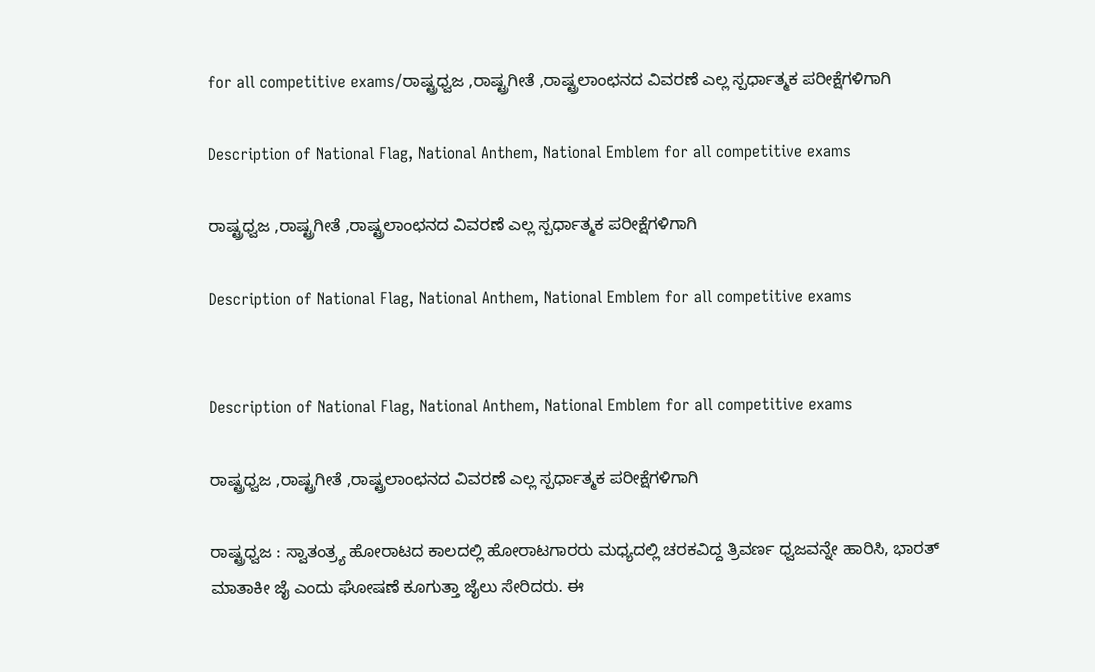for all competitive exams/ರಾಷ್ಟ್ರಧ್ವಜ ,ರಾಷ್ಟ್ರಗೀತೆ ,ರಾಷ್ಟ್ರಲಾಂಛನದ ವಿವರಣೆ ಎಲ್ಲ ಸ್ಪರ್ಧಾತ್ಮಕ ಪರೀಕ್ಷೆಗಳಿಗಾಗಿ

Description of National Flag, National Anthem, National Emblem for all competitive exams

ರಾಷ್ಟ್ರಧ್ವಜ ,ರಾಷ್ಟ್ರಗೀತೆ ,ರಾಷ್ಟ್ರಲಾಂಛನದ ವಿವರಣೆ ಎಲ್ಲ ಸ್ಪರ್ಧಾತ್ಮಕ ಪರೀಕ್ಷೆಗಳಿಗಾಗಿ

Description of National Flag, National Anthem, National Emblem for all competitive exams


Description of National Flag, National Anthem, National Emblem for all competitive exams

ರಾಷ್ಟ್ರಧ್ವಜ ,ರಾಷ್ಟ್ರಗೀತೆ ,ರಾಷ್ಟ್ರಲಾಂಛನದ ವಿವರಣೆ ಎಲ್ಲ ಸ್ಪರ್ಧಾತ್ಮಕ ಪರೀಕ್ಷೆಗಳಿಗಾಗಿ

ರಾಷ್ಟ್ರಧ್ವಜ : ಸ್ವಾತಂತ್ರ್ಯ ಹೋರಾಟದ ಕಾಲದಲ್ಲಿ ಹೋರಾಟಗಾರರು ಮಧ್ಯದಲ್ಲಿ ಚರಕವಿದ್ದ ತ್ರಿವರ್ಣ ಧ್ವಜವನ್ನೇ ಹಾರಿಸಿ, ಭಾರತ್ ಮಾತಾಕೀ ಜೈ ಎಂದು ಘೋಷಣೆ ಕೂಗುತ್ತಾ ಜೈಲು ಸೇರಿದರು. ಈ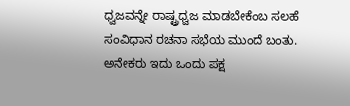ಧ್ವಜವನ್ನೇ ರಾಷ್ಟ್ರಧ್ವಜ ಮಾಡಬೇಕೆಂಬ ಸಲಹೆ ಸಂವಿಧಾನ ರಚನಾ ಸಭೆಯ ಮುಂದೆ ಬಂತು. ಅನೇಕರು ಇದು ಒಂದು ಪಕ್ಷ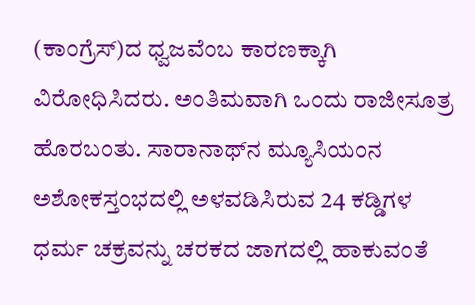(ಕಾಂಗ್ರೆಸ್)ದ ಧ್ವಜವೆಂಬ ಕಾರಣಕ್ಕಾಗಿ ವಿರೋಧಿಸಿದರು. ಅಂತಿಮವಾಗಿ ಒಂದು ರಾಜೀಸೂತ್ರ ಹೊರಬಂತು. ಸಾರಾನಾಥ್‌ನ ಮ್ಯೂಸಿಯಂನ ಅಶೋಕಸ್ತಂಭದಲ್ಲಿ ಅಳವಡಿಸಿರುವ 24 ಕಡ್ಡಿಗಳ ಧರ್ಮ ಚಕ್ರವನ್ನು ಚರಕದ ಜಾಗದಲ್ಲಿ ಹಾಕುವಂತೆ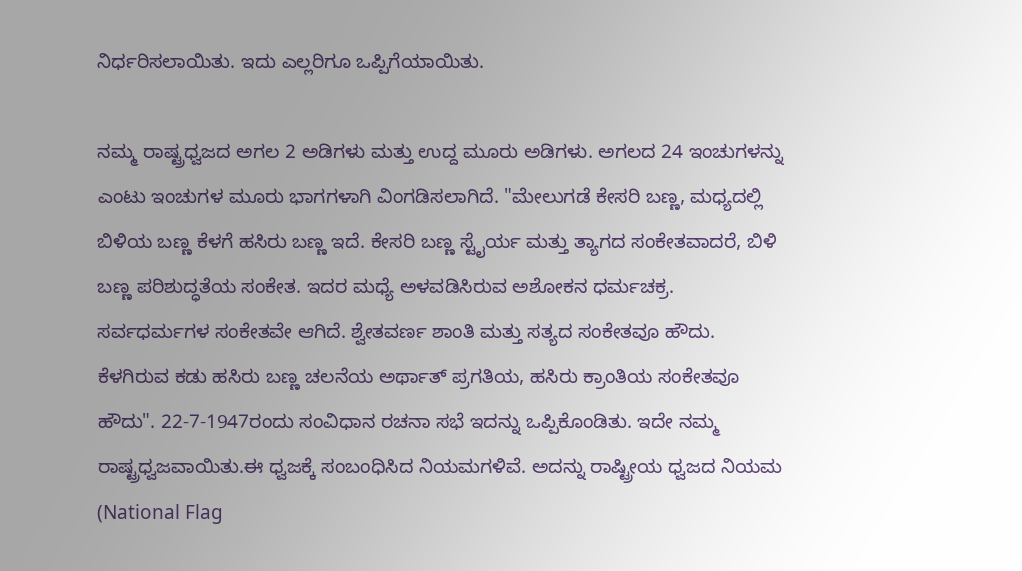ನಿರ್ಧರಿಸಲಾಯಿತು. ಇದು ಎಲ್ಲರಿಗೂ ಒಪ್ಪಿಗೆಯಾಯಿತು.

ನಮ್ಮ ರಾಷ್ಟ್ರಧ್ವಜದ ಅಗಲ 2 ಅಡಿಗಳು ಮತ್ತು ಉದ್ದ ಮೂರು ಅಡಿಗಳು. ಅಗಲದ 24 ಇಂಚುಗಳನ್ನು ಎಂಟು ಇಂಚುಗಳ ಮೂರು ಭಾಗಗಳಾಗಿ ವಿಂಗಡಿಸಲಾಗಿದೆ. "ಮೇಲುಗಡೆ ಕೇಸರಿ ಬಣ್ಣ, ಮಧ್ಯದಲ್ಲಿ ಬಿಳಿಯ ಬಣ್ಣ ಕೆಳಗೆ ಹಸಿರು ಬಣ್ಣ ಇದೆ. ಕೇಸರಿ ಬಣ್ಣ ಸ್ಟೈರ್ಯ ಮತ್ತು ತ್ಯಾಗದ ಸಂಕೇತವಾದರೆ, ಬಿಳಿ ಬಣ್ಣ ಪರಿಶುದ್ಧತೆಯ ಸಂಕೇತ. ಇದರ ಮಧ್ಯೆ ಅಳವಡಿಸಿರುವ ಅಶೋಕನ ಧರ್ಮಚಕ್ರ. ಸರ್ವಧರ್ಮಗಳ ಸಂಕೇತವೇ ಆಗಿದೆ. ಶ್ವೇತವರ್ಣ ಶಾಂತಿ ಮತ್ತು ಸತ್ಯದ ಸಂಕೇತವೂ ಹೌದು. ಕೆಳಗಿರುವ ಕಡು ಹಸಿರು ಬಣ್ಣ ಚಲನೆಯ ಅರ್ಥಾತ್ ಪ್ರಗತಿಯ, ಹಸಿರು ಕ್ರಾಂತಿಯ ಸಂಕೇತವೂ ಹೌದು". 22-7-1947ರಂದು ಸಂವಿಧಾನ ರಚನಾ ಸಭೆ ಇದನ್ನು ಒಪ್ಪಿಕೊಂಡಿತು. ಇದೇ ನಮ್ಮ ರಾಷ್ಟ್ರಧ್ವಜವಾಯಿತು.ಈ ಧ್ವಜಕ್ಕೆ ಸಂಬಂಧಿಸಿದ ನಿಯಮಗಳಿವೆ. ಅದನ್ನು ರಾಷ್ಟ್ರೀಯ ಧ್ವಜದ ನಿಯಮ (National Flag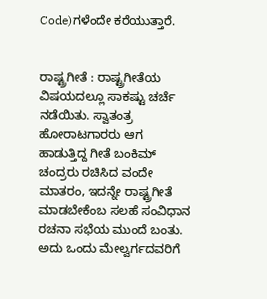Code)ಗಳೆಂದೇ ಕರೆಯುತ್ತಾರೆ.


ರಾಷ್ಟ್ರಗೀತೆ : ರಾಷ್ಟ್ರಗೀತೆಯ ವಿಷಯದಲ್ಲೂ ಸಾಕಷ್ಟು ಚರ್ಚೆ ನಡೆಯಿತು. ಸ್ವಾತಂತ್ರ ಹೋರಾಟಗಾರರು ಆಗ ಹಾಡುತ್ತಿದ್ದ ಗೀತೆ ಬಂಕಿಮ್ ಚಂದ್ರರು ರಚಿಸಿದ ವಂದೇ ಮಾತರಂ, ಇದನ್ನೇ ರಾಷ್ಟ್ರಗೀತೆ ಮಾಡಬೇಕೆಂಬ ಸಲಹೆ ಸಂವಿಧಾನ ರಚನಾ ಸಭೆಯ ಮುಂದೆ ಬಂತು. ಅದು ಒಂದು ಮೇಲ್ವರ್ಗದವರಿಗೆ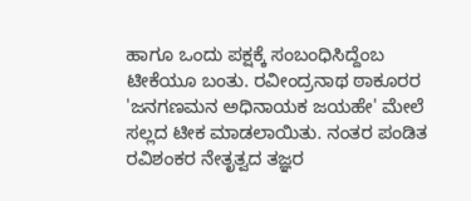ಹಾಗೂ ಒಂದು ಪಕ್ಷಕ್ಕೆ ಸಂಬಂಧಿಸಿದ್ದೆಂಬ ಟೀಕೆಯೂ ಬಂತು. ರವೀಂದ್ರನಾಥ ಠಾಕೂರರ 'ಜನಗಣಮನ ಅಧಿನಾಯಕ ಜಯಹೇ' ಮೇಲೆ ಸಲ್ಲದ ಟೀಕ ಮಾಡಲಾಯಿತು. ನಂತರ ಪಂಡಿತ ರವಿಶಂಕರ ನೇತೃತ್ವದ ತಜ್ಞರ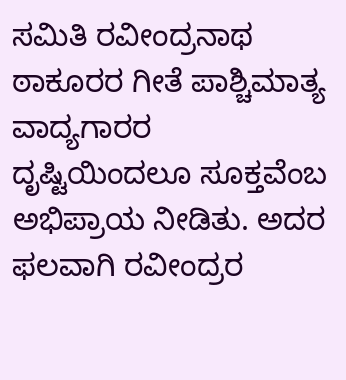ಸಮಿತಿ ರವೀಂದ್ರನಾಥ ಠಾಕೂರರ ಗೀತೆ ಪಾಶ್ಚಿಮಾತ್ಯ ವಾದ್ಯಗಾರರ ದೃಷ್ಟಿಯಿಂದಲೂ ಸೂಕ್ತವೆಂಬ ಅಭಿಪ್ರಾಯ ನೀಡಿತು. ಅದರ ಫಲವಾಗಿ ರವೀಂದ್ರರ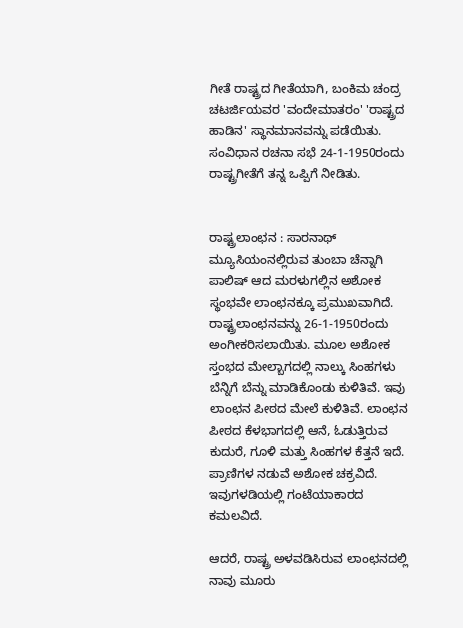ಗೀತೆ ರಾಷ್ಟ್ರದ ಗೀತೆಯಾಗಿ, ಬಂಕಿಮ ಚಂದ್ರ ಚಟರ್ಜಿಯವರ 'ವಂದೇಮಾತರಂ' 'ರಾಷ್ಟ್ರದ ಹಾಡಿನ' ಸ್ಥಾನಮಾನವನ್ನು ಪಡೆಯಿತು. ಸಂವಿಧಾನ ರಚನಾ ಸಭೆ 24-1-1950ರಂದು ರಾಷ್ಟ್ರಗೀತೆಗೆ ತನ್ನ ಒಪ್ಪಿಗೆ ನೀಡಿತು.


ರಾಷ್ಟ್ರಲಾಂಛನ : ಸಾರನಾಥ್ ಮ್ಯೂಸಿಯಂನಲ್ಲಿರುವ ತುಂಬಾ ಚೆನ್ನಾಗಿ ಪಾಲಿಷ್ ಆದ ಮರಳುಗಲ್ಲಿನ ಅಶೋಕ ಸ್ಥಂಭವೇ ಲಾಂಛನಕ್ಕೂ ಪ್ರಮುಖವಾಗಿದೆ. ರಾಷ್ಟ್ರಲಾಂಛನವನ್ನು 26-1-1950ರಂದು ಅಂಗೀಕರಿಸಲಾಯಿತು. ಮೂಲ ಅಶೋಕ ಸ್ತಂಭದ ಮೇಲ್ಬಾಗದಲ್ಲಿ ನಾಲ್ಕು ಸಿಂಹಗಳು ಬೆನ್ನಿಗೆ ಬೆನ್ನು ಮಾಡಿಕೊಂಡು ಕುಳಿತಿವೆ. ಇವು ಲಾಂಛನ ಪೀಠದ ಮೇಲೆ ಕುಳಿತಿವೆ. ಲಾಂಛನ ಪೀಠದ ಕೆಳಭಾಗದಲ್ಲಿ ಆನೆ, ಓಡುತ್ತಿರುವ ಕುದುರೆ, ಗೂಳಿ ಮತ್ತು ಸಿಂಹಗಳ ಕೆತ್ತನೆ ಇದೆ. ಪ್ರಾಣಿಗಳ ನಡುವೆ ಅಶೋಕ ಚಕ್ರವಿದೆ. ಇವುಗಳಡಿಯಲ್ಲಿ ಗಂಟೆಯಾಕಾರದ ಕಮಲವಿದೆ.

ಆದರೆ, ರಾಷ್ಟ್ರ ಅಳವಡಿಸಿರುವ ಲಾಂಛನದಲ್ಲಿ ನಾವು ಮೂರು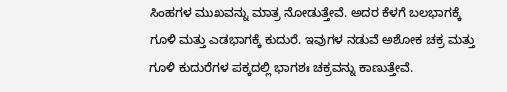ಸಿಂಹಗಳ ಮುಖವನ್ನು ಮಾತ್ರ ನೋಡುತ್ತೇವೆ. ಅದರ ಕೆಳಗೆ ಬಲಭಾಗಕ್ಕೆ ಗೂಳಿ ಮತ್ತು ಎಡಭಾಗಕ್ಕೆ ಕುದುರೆ. ಇವುಗಳ ನಡುವೆ ಅಶೋಕ ಚಕ್ರ ಮತ್ತು ಗೂಳಿ ಕುದುರೆಗಳ ಪಕ್ಕದಲ್ಲಿ ಭಾಗಶಃ ಚಕ್ರವನ್ನು ಕಾಣುತ್ತೇವೆ.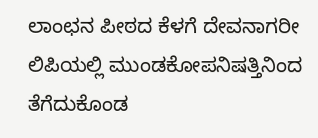ಲಾಂಛನ ಪೀಠದ ಕೆಳಗೆ ದೇವನಾಗರೀ ಲಿಪಿಯಲ್ಲಿ ಮುಂಡಕೋಪನಿಷತ್ತಿನಿಂದ ತೆಗೆದುಕೊಂಡ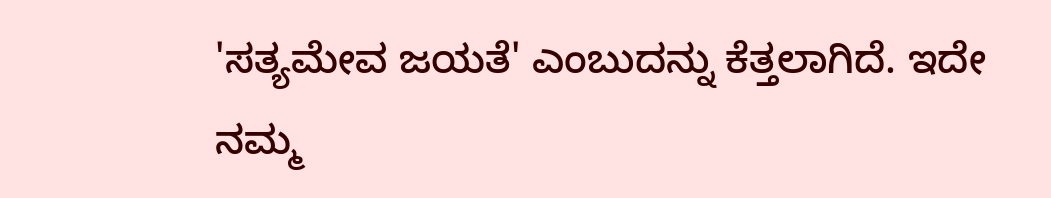'ಸತ್ಯಮೇವ ಜಯತೆ' ಎಂಬುದನ್ನು ಕೆತ್ತಲಾಗಿದೆ. ಇದೇ ನಮ್ಮ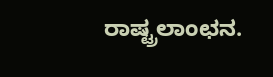ರಾಷ್ಟ್ರಲಾಂಛನ.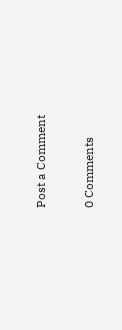Post a Comment

0 Comments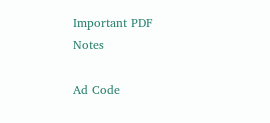Important PDF Notes

Ad Code